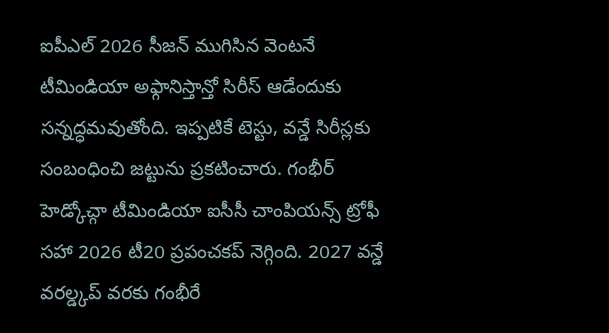ఐపీఎల్ 2026 సీజన్ ముగిసిన వెంటనే టీమిండియా అఫ్గానిస్తాన్తో సిరీస్ ఆడేందుకు సన్నద్ధమవుతోంది. ఇప్పటికే టెస్టు, వన్డే సిరీస్లకు సంబంధించి జట్టును ప్రకటించారు. గంభీర్ హెడ్కోచ్గా టీమిండియా ఐసీసీ చాంపియన్స్ ట్రోఫీ సహా 2026 టీ20 ప్రపంచకప్ నెగ్గింది. 2027 వన్డే వరల్డ్కప్ వరకు గంభీరే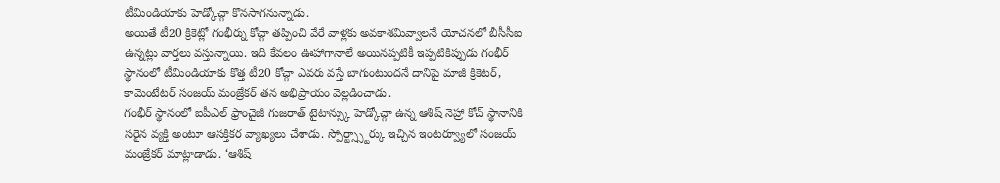టీమిండియాకు హెడ్కోచ్గా కొనసాగనున్నాడు.
అయితే టీ20 క్రికెట్లో గంభీర్ను కోచ్గా తప్పించి వేరే వాళ్లకు అవకాశమివ్వాలనే యోచనలో బీసీసీఐ ఉన్నట్లు వార్తలు వస్తున్నాయి. ఇది కేవలం ఊహాగానాలే అయినప్పటికీ ఇప్పటికిప్పుడు గంభీర్ స్థానంలో టీమిండియాకు కొత్త టీ20 కోచ్గా ఎవరు వస్తే బాగుంటుందనే దానిపై మాజీ క్రికెటర్, కామెంటేటర్ సంజయ్ మంజ్రేకర్ తన అభిప్రాయం వెల్లడించాడు.
గంభీర్ స్థానంలో ఐపీఎల్ ఫ్రాంచైజీ గుజరాత్ టైటాన్స్కు హెడ్కోచ్గా ఉన్న ఆశిష్ నెహ్రా కోచ్ స్థానానికి సరైన వ్యక్తి అంటూ ఆసక్తికర వ్యాఖ్యలు చేశాడు. స్పోర్ట్స్స్టార్కు ఇచ్చిన ఇంటర్వ్యూలో సంజయ్ మంజ్రేకర్ మాట్లాడాడు. ‘ఆశిష్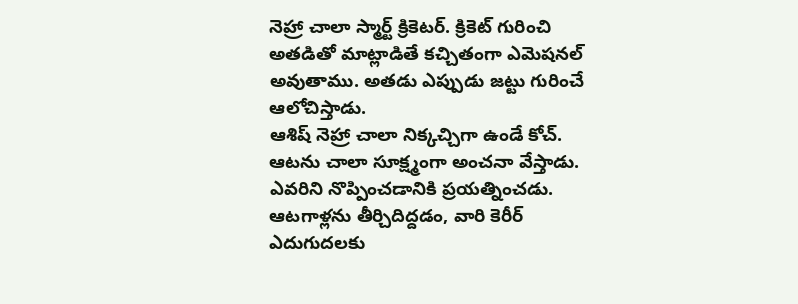నెహ్రా చాలా స్మార్ట్ క్రికెటర్. క్రికెట్ గురించి అతడితో మాట్లాడితే కచ్చితంగా ఎమెషనల్ అవుతాము. అతడు ఎప్పుడు జట్టు గురించే ఆలోచిస్తాడు.
ఆశిష్ నెహ్రా చాలా నిక్కచ్చిగా ఉండే కోచ్. ఆటను చాలా సూక్ష్మంగా అంచనా వేస్తాడు. ఎవరిని నొప్పించడానికి ప్రయత్నించడు. ఆటగాళ్లను తీర్చిదిద్దడం, వారి కెరీర్ ఎదుగుదలకు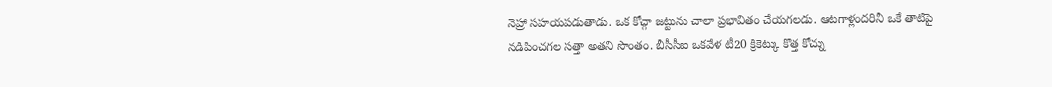నెహ్రా సహయపడుతాడు. ఒక కోచ్గా జట్టును చాలా ప్రభావితం చేయగలడు. ఆటగాళ్లందరినీ ఒకే తాటిపై నడిపించగల సత్తా అతని సొంతం. బీసీసీఐ ఒకవేళ టీ20 క్రికెట్కు కొత్త కోచ్ను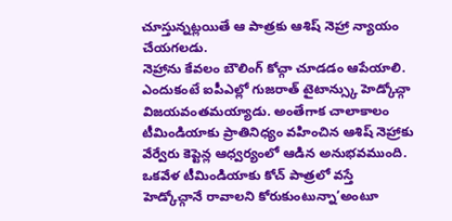చూస్తున్నట్లయితే ఆ పాత్రకు ఆశిష్ నెహ్రా న్యాయం చేయగలడు.
నెహ్రాను కేవలం బౌలింగ్ కోచ్గా చూడడం ఆపేయాలి. ఎందుకంటే ఐపీఎల్లో గుజరాత్ టైటాన్స్కు హెడ్కోచ్గా విజయవంతమయ్యాడు. అంతేగాక చాలాకాలం టీమిండియాకు ప్రాతినిధ్యం వహించిన ఆశిష్ నెహ్రాకు వేర్వేరు కెప్టెన్ల ఆధ్వర్యంలో ఆడిన అనుభవముంది. ఒకవేళ టీమిండియాకు కోచ్ పాత్రలో వస్తే హెడ్కోచ్గానే రావాలని కోరుకుంటున్నా’అంటూ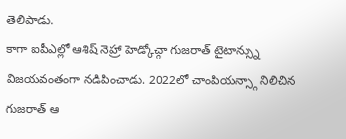తెలిపాడు.
కాగా ఐపీఎల్లో ఆశిష్ నెహ్రా హెడ్కోచ్గా గుజరాత్ టైటాన్స్ను విజయవంతంగా నడిపించాడు. 2022లో చాంపియన్స్గా నిలిచిన గుజరాత్ ఆ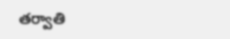తర్వాతి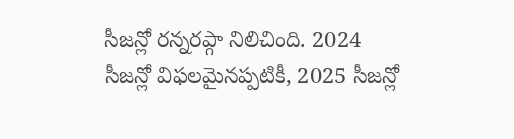సీజన్లో రన్నరప్గా నిలిచింది. 2024 సీజన్లో విఫలమైనప్పటికీ, 2025 సీజన్లో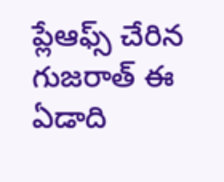ప్లేఆఫ్స్ చేరిన గుజరాత్ ఈ ఏడాది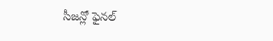సీజన్లో ఫైనల్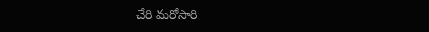చేరి మరోసారి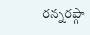రన్నరప్గా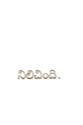నిలిచింది.